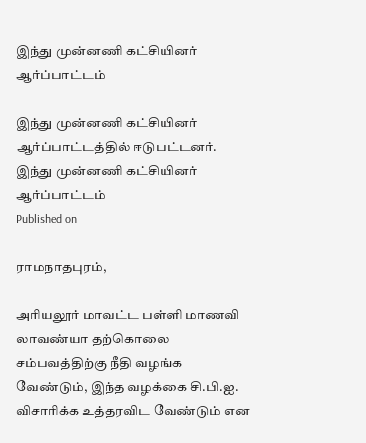இந்து முன்னணி கட்சியினர் ஆர்ப்பாட்டம்

இந்து முன்னணி கட்சியினர் ஆர்ப்பாட்டத்தில் ஈடுபட்டனர்.
இந்து முன்னணி கட்சியினர் ஆர்ப்பாட்டம்
Published on

ராமநாதபுரம்,

அரியலூர் மாவட்ட பள்ளி மாணவி லாவண்யா தற்கொலை சம்பவத்திற்கு நீதி வழங்க வேண்டும், இந்த வழக்கை சி.பி.ஐ. விசாரிக்க உத்தரவிட வேண்டும் என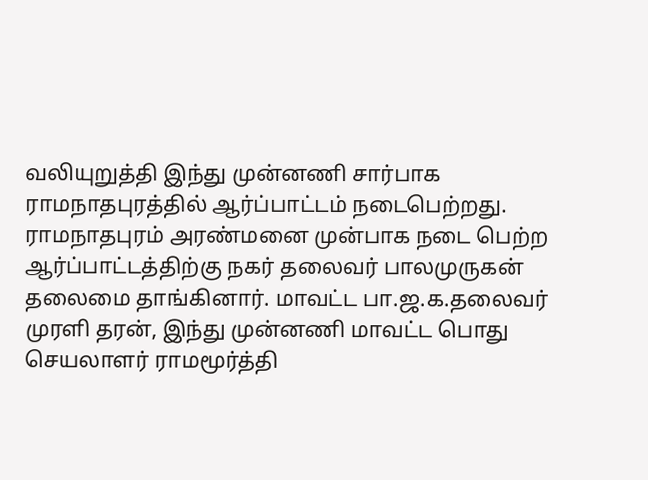வலியுறுத்தி இந்து முன்னணி சார்பாக ராமநாதபுரத்தில் ஆர்ப்பாட்டம் நடைபெற்றது. ராமநாதபுரம் அரண்மனை முன்பாக நடை பெற்ற ஆர்ப்பாட்டத்திற்கு நகர் தலைவர் பாலமுருகன் தலைமை தாங்கினார். மாவட்ட பா.ஜ.க.தலைவர் முரளி தரன், இந்து முன்னணி மாவட்ட பொது செயலாளர் ராமமூர்த்தி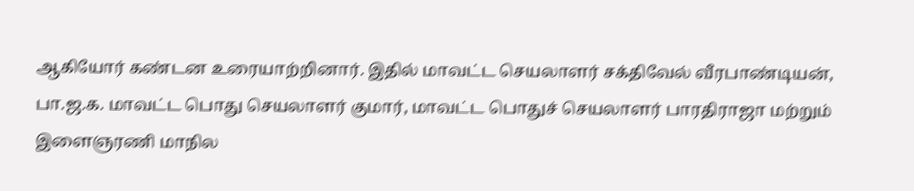ஆகியோர் கண்டன உரையாற்றினார். இதில் மாவட்ட செயலாளர் சக்திவேல் வீரபாண்டியன், பா.ஜ.க. மாவட்ட பொது செயலாளர் குமார், மாவட்ட பொதுச் செயலாளர் பாரதிராஜா மற்றும் இளைஞரணி மாநில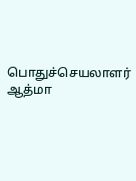பொதுச்செயலாளர் ஆத்மா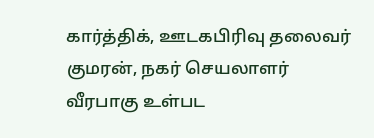கார்த்திக், ஊடகபிரிவு தலைவர் குமரன், நகர் செயலாளர் வீரபாகு உள்பட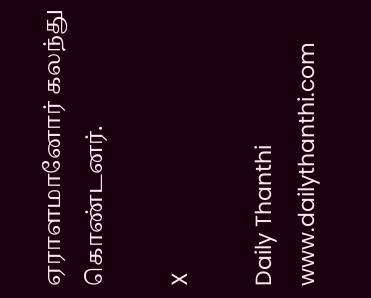ஏராளமானோர் கலந்து கொண்டனர்.

X

Daily Thanthi
www.dailythanthi.com